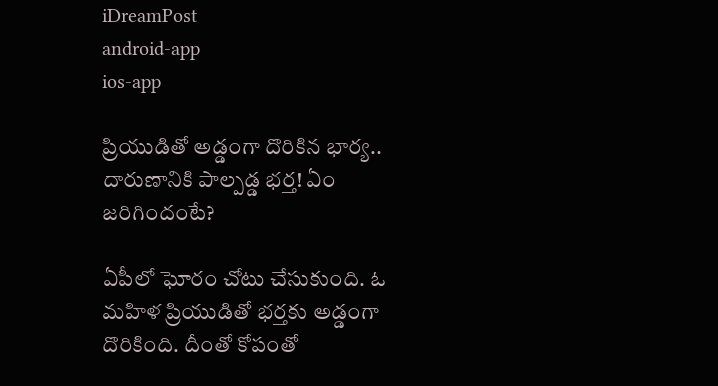iDreamPost
android-app
ios-app

ప్రియుడితో అడ్డంగా దొరికిన భార్య.. దారుణానికి పాల్పడ్డ భర్త! ఏం జరిగిందంటే?

ఏపీలో ఘోరం చోటు చేసుకుంది. ఓ మహిళ ప్రియుడితో భర్తకు అడ్డంగా దొరికింది. దీంతో కోపంతో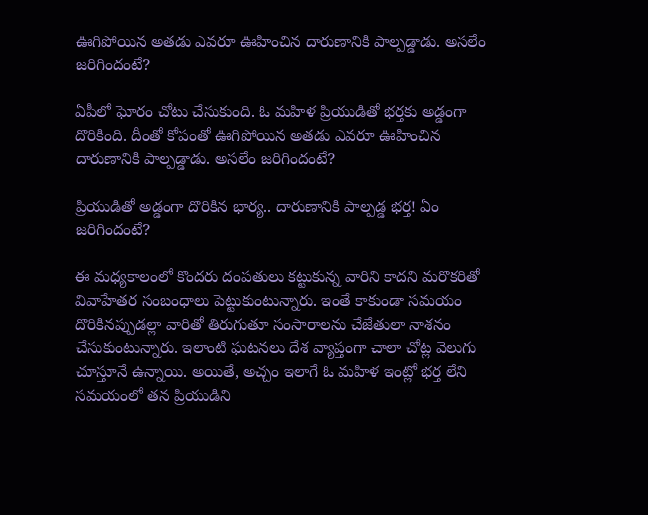ఊగిపోయిన అతడు ఎవరూ ఊహించిన దారుణానికి పాల్పడ్డాడు. అసలేం జరిగిందంటే?

ఏపీలో ఘోరం చోటు చేసుకుంది. ఓ మహిళ ప్రియుడితో భర్తకు అడ్డంగా దొరికింది. దీంతో కోపంతో ఊగిపోయిన అతడు ఎవరూ ఊహించిన దారుణానికి పాల్పడ్డాడు. అసలేం జరిగిందంటే?

ప్రియుడితో అడ్డంగా దొరికిన భార్య.. దారుణానికి పాల్పడ్డ భర్త! ఏం జరిగిందంటే?

ఈ మధ్యకాలంలో కొందరు దంపతులు కట్టుకున్న వారిని కాదని మరొకరితో వివాహేతర సంబంధాలు పెట్టుకుంటున్నారు. ఇంతే కాకుండా సమయం దొరికినప్పుడల్లా వారితో తిరుగుతూ సంసారాలను చేజేతులా నాశనం చేసుకుంటున్నారు. ఇలాంటి ఘటనలు దేశ వ్యాప్తంగా చాలా చోట్ల వెలుగు చూస్తూనే ఉన్నాయి. అయితే, అచ్చం ఇలాగే ఓ మహిళ ఇంట్లో భర్త లేని సమయంలో తన ప్రియుడిని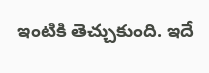ఇంటికి తెచ్చుకుంది. ఇదే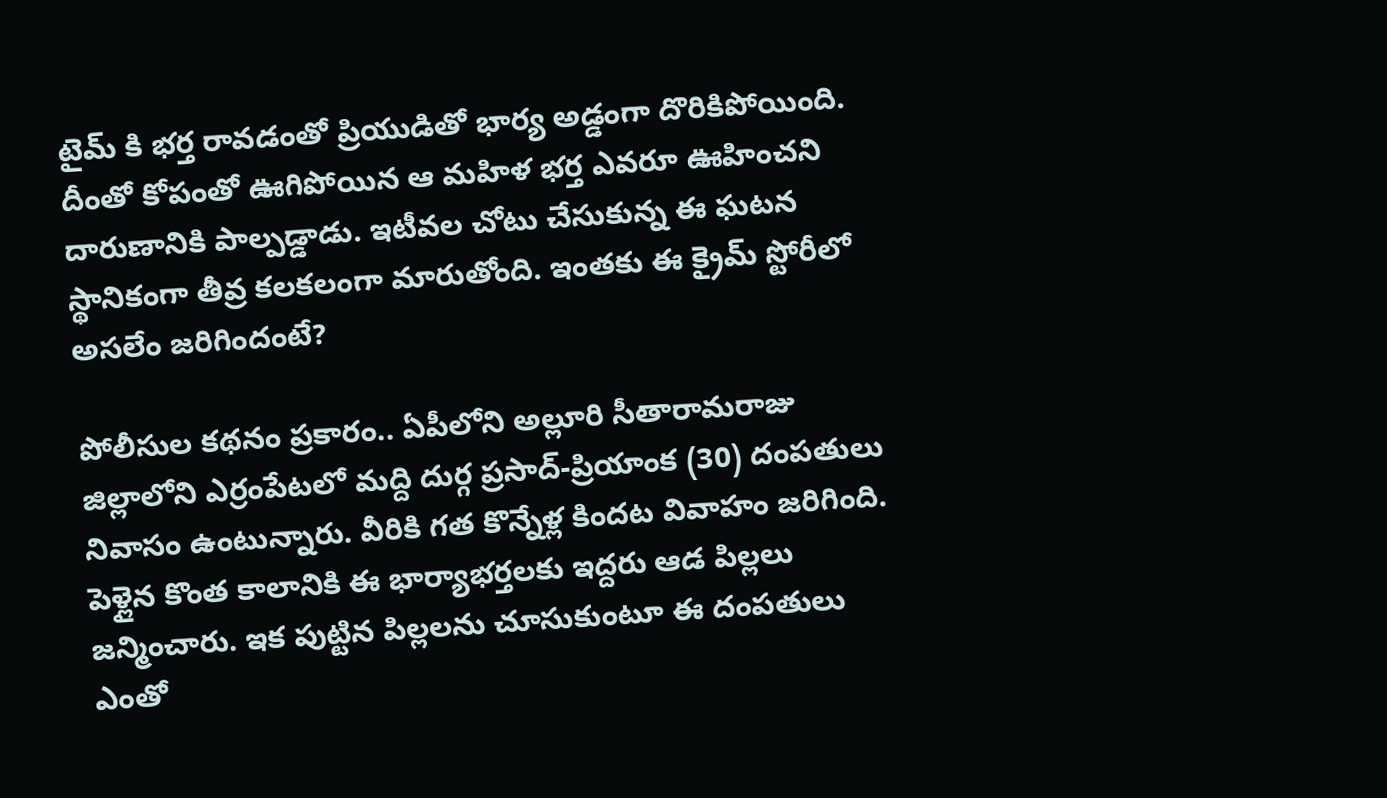టైమ్ కి భర్త రావడంతో ప్రియుడితో భార్య అడ్డంగా దొరికిపోయింది. దీంతో కోపంతో ఊగిపోయిన ఆ మహిళ భర్త ఎవరూ ఊహించని దారుణానికి పాల్పడ్డాడు. ఇటీవల చోటు చేసుకున్న ఈ ఘటన స్థానికంగా తీవ్ర కలకలంగా మారుతోంది. ఇంతకు ఈ క్రైమ్ స్టోరీలో అసలేం జరిగిందంటే?

పోలీసుల కథనం ప్రకారం.. ఏపీలోని అల్లూరి సీతారామరాజు జిల్లాలోని ఎర్రంపేటలో మద్ది దుర్గ ప్రసాద్-ప్రియాంక (30) దంపతులు నివాసం ఉంటున్నారు. వీరికి గత కొన్నేళ్ల కిందట వివాహం జరిగింది. పెళ్లైన కొంత కాలానికి ఈ భార్యాభర్తలకు ఇద్దరు ఆడ పిల్లలు జన్మించారు. ఇక పుట్టిన పిల్లలను చూసుకుంటూ ఈ దంపతులు ఎంతో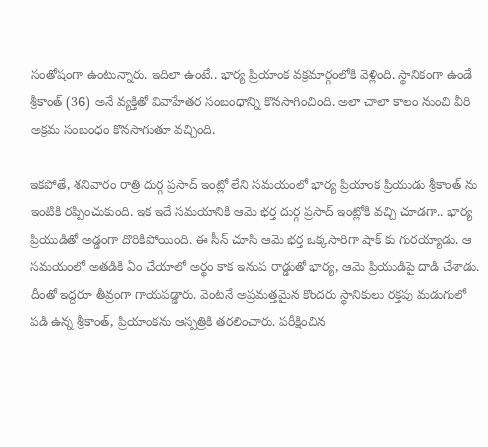సంతోషంగా ఉంటున్నారు. ఇదిలా ఉంటే.. భార్య ప్రియాంక వక్రమార్గంలోకి వెళ్లింది. స్థానికంగా ఉండే శ్రీకాంత్ (36) అనే వ్యక్తితో వివాహేతర సంబంధాన్ని కొనసాగించింది. అలా చాలా కాలం నుంచి వీరి అక్రమ సంబంధం కొనసాగుతూ వచ్చింది.

ఇకపోతే, శనివారం రాత్రి దుర్గ ప్రసాద్ ఇంట్లో లేని సమయంలో భార్య ప్రియాంక ప్రియుడు శ్రీకాంత్ ను ఇంటికి రప్పించుకుంది. ఇక ఇదే సమయానికి ఆమె భర్త దుర్గ ప్రసాద్ ఇంట్లోకి వచ్చి చూడగా.. భార్య ప్రియుడితో అడ్డంగా దొరికిపోయింది. ఈ సీన్ చూసి ఆమె భర్త ఒక్కసారిగా షాక్ కు గురయ్యాడు. ఆ సమయంలో అతడికి ఏం చేయాలో అర్థం కాక ఇనుప రాడ్డుతో భార్య, ఆమె ప్రియుడిపై దాడి చేశాడు. దీంతో ఇద్దరూ తీవ్రంగా గాయపడ్డారు. వెంటనే అప్రమత్తమైన కొందరు స్థానికులు రక్తపు మడుగులో పడి ఉన్న శ్రీకాంత్, ప్రియాంకను ఆస్పత్రికి తరలించారు. పరీక్షించిన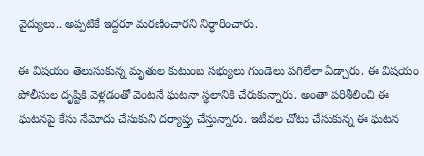వైద్యులు.. అప్పటికే ఇద్దరూ మరణించారని నిర్ధారించారు.

ఈ విషయం తెలుసుకున్న మృతుల కుటుంబ సభ్యులు గుండెలు పగిలేలా ఏడ్చారు. ఈ విషయం పోలీసుల దృష్టికి వెళ్లడంతో వెంటనే ఘటనా స్థలానికి చేరుకున్నారు. అంతా పరిశీలించి ఈ ఘటనపై కేసు నేమోదు చేసుకుని దర్యాప్తు చేస్తున్నారు. ఇటీవల చోటు చేసుకున్న ఈ ఘటన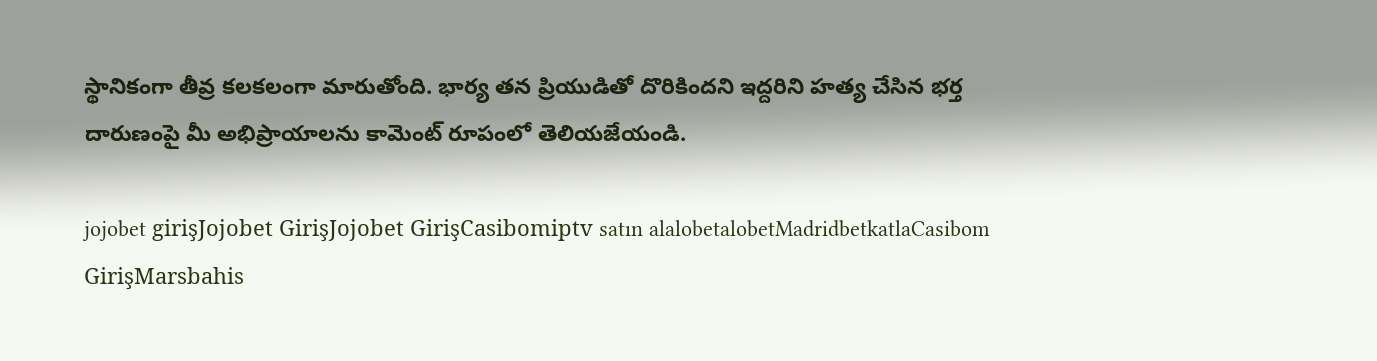స్థానికంగా తీవ్ర కలకలంగా మారుతోంది. భార్య తన ప్రియుడితో దొరికిందని ఇద్దరిని హత్య చేసిన భర్త దారుణంపై మీ అభిప్రాయాలను కామెంట్ రూపంలో తెలియజేయండి.

jojobet girişJojobet GirişJojobet GirişCasibomiptv satın alalobetalobetMadridbetkatlaCasibom GirişMarsbahis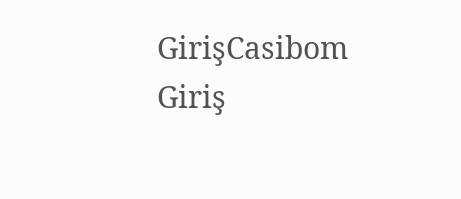GirişCasibom Giriş